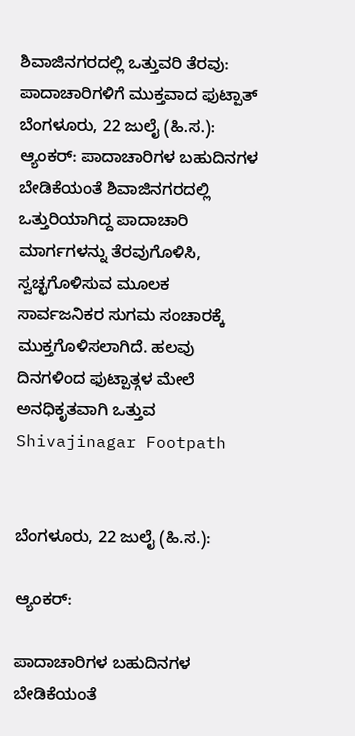ಶಿವಾಜಿನಗರದಲ್ಲಿ ಒತ್ತುವರಿ ತೆರವು: ಪಾದಾಚಾರಿಗಳಿಗೆ ಮುಕ್ತವಾದ ಫುಟ್ಪಾತ್
ಬೆಂಗಳೂರು, 22 ಜುಲೈ (ಹಿ.ಸ.): ಆ್ಯಂಕರ್: ಪಾದಾಚಾರಿಗಳ ಬಹುದಿನಗಳ ಬೇಡಿಕೆಯಂತೆ ಶಿವಾಜಿನಗರದಲ್ಲಿ ಒತ್ತುರಿಯಾಗಿದ್ದ ಪಾದಾಚಾರಿ ಮಾರ್ಗಗಳನ್ನು ತೆರವುಗೊಳಿಸಿ, ಸ್ವಚ್ಛಗೊಳಿಸುವ ಮೂಲಕ ಸಾರ್ವಜನಿಕರ ಸುಗಮ ಸಂಚಾರಕ್ಕೆ ಮುಕ್ತಗೊಳಿಸಲಾಗಿದೆ. ಹಲವು ದಿನಗಳಿಂದ ಫುಟ್ಪಾತ್ಗಳ ಮೇಲೆ ಅನಧಿಕೃತವಾಗಿ ಒತ್ತುವ
Shivajinagar Footpath


ಬೆಂಗಳೂರು, 22 ಜುಲೈ (ಹಿ.ಸ.):

ಆ್ಯಂಕರ್:

ಪಾದಾಚಾರಿಗಳ ಬಹುದಿನಗಳ ಬೇಡಿಕೆಯಂತೆ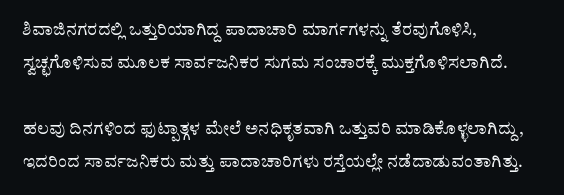ಶಿವಾಜಿನಗರದಲ್ಲಿ ಒತ್ತುರಿಯಾಗಿದ್ದ ಪಾದಾಚಾರಿ ಮಾರ್ಗಗಳನ್ನು ತೆರವುಗೊಳಿಸಿ, ಸ್ವಚ್ಛಗೊಳಿಸುವ ಮೂಲಕ ಸಾರ್ವಜನಿಕರ ಸುಗಮ ಸಂಚಾರಕ್ಕೆ ಮುಕ್ತಗೊಳಿಸಲಾಗಿದೆ.

ಹಲವು ದಿನಗಳಿಂದ ಫುಟ್ಪಾತ್ಗಳ ಮೇಲೆ ಅನಧಿಕೃತವಾಗಿ ಒತ್ತುವರಿ ಮಾಡಿಕೊಳ್ಳಲಾಗಿದ್ದು, ಇದರಿಂದ ಸಾರ್ವಜನಿಕರು ಮತ್ತು ಪಾದಾಚಾರಿಗಳು ರಸ್ತೆಯಲ್ಲೇ ನಡೆದಾಡುವಂತಾಗಿತ್ತು.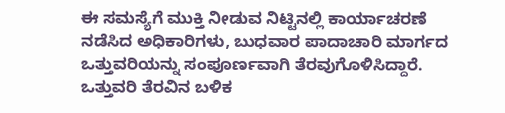ಈ ಸಮಸ್ಯೆಗೆ ಮುಕ್ತಿ ನೀಡುವ ನಿಟ್ಟಿನಲ್ಲಿ ಕಾರ್ಯಾಚರಣೆ ನಡೆಸಿದ ಅಧಿಕಾರಿಗಳು, ಬುಧವಾರ ಪಾದಾಚಾರಿ ಮಾರ್ಗದ ಒತ್ತುವರಿಯನ್ನು ಸಂಪೂರ್ಣವಾಗಿ ತೆರವುಗೊಳಿಸಿದ್ದಾರೆ. ಒತ್ತುವರಿ ತೆರವಿನ ಬಳಿಕ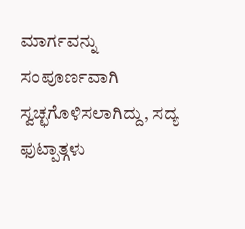ಮಾರ್ಗವನ್ನು ಸಂಪೂರ್ಣವಾಗಿ ಸ್ವಚ್ಛಗೊಳಿಸಲಾಗಿದ್ದು, ಸದ್ಯ ಫುಟ್ಪಾತ್ಗಳು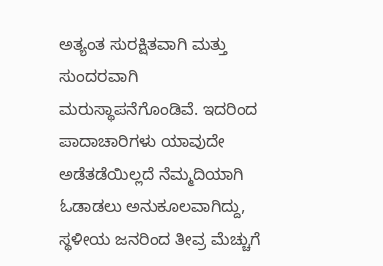ಅತ್ಯಂತ ಸುರಕ್ಷಿತವಾಗಿ ಮತ್ತು ಸುಂದರವಾಗಿ ಮರುಸ್ಥಾಪನೆಗೊಂಡಿವೆ. ಇದರಿಂದ ಪಾದಾಚಾರಿಗಳು ಯಾವುದೇ ಅಡೆತಡೆಯಿಲ್ಲದೆ ನೆಮ್ಮದಿಯಾಗಿ ಓಡಾಡಲು ಅನುಕೂಲವಾಗಿದ್ದು, ಸ್ಥಳೀಯ ಜನರಿಂದ ತೀವ್ರ ಮೆಚ್ಚುಗೆ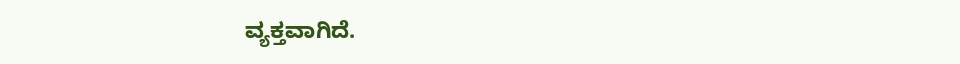ವ್ಯಕ್ತವಾಗಿದೆ.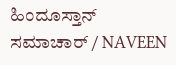ಹಿಂದೂಸ್ತಾನ್ ಸಮಾಚಾರ್ / NAVEEN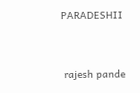PARADESHII


 rajesh pande